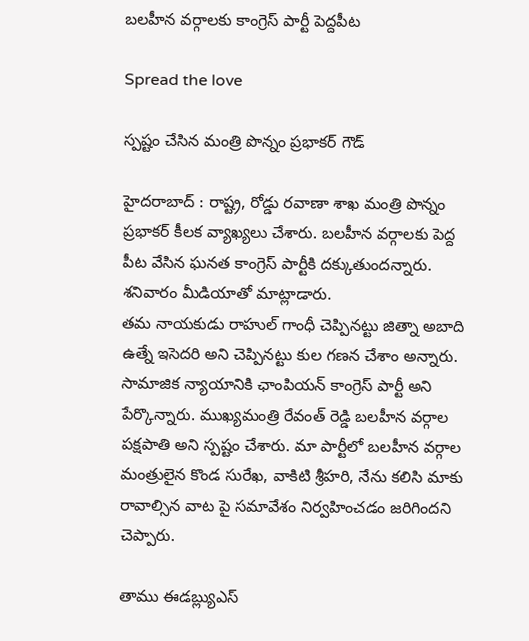బ‌ల‌హీన వ‌ర్గాల‌కు కాంగ్రెస్ పార్టీ పెద్ద‌పీట

Spread the love

స్ప‌ష్టం చేసిన మంత్రి పొన్నం ప్రభాకర్ గౌడ్

హైద‌రాబాద్ : రాష్ట్ర‌, రోడ్డు ర‌వాణా శాఖ మంత్రి పొన్నం ప్ర‌భాక‌ర్ కీల‌క వ్యాఖ్య‌లు చేశారు. బ‌ల‌హీన వ‌ర్గాల‌కు పెద్ద పీట వేసిన ఘ‌న‌త కాంగ్రెస్ పార్టీకి ద‌క్కుతుంద‌న్నారు. శ‌నివారం మీడియాతో మాట్లాడారు.
త‌మ‌ నాయకుడు రాహుల్ గాంధీ చెప్పినట్టు జిత్నా అబాది ఉత్నే ఇసెదరి అని చెప్పినట్టు కుల గణన చేశాం అన్నారు. సామాజిక న్యాయానికి ఛాంపియన్ కాంగ్రెస్ పార్టీ అని పేర్కొన్నారు. ముఖ్యమంత్రి రేవంత్ రెడ్డి బలహీన వర్గాల పక్షపాతి అని స్ప‌ష్టం చేశారు. మా పార్టీలో బలహీన వర్గాల మంత్రులైన‌ కొండ సురేఖ, వాకిటి శ్రీహరి, నేను కలిసి మాకు రావాల్సిన వాట పై సమావేశం నిర్వహించడం జ‌రిగింద‌ని చెప్పారు.

తాము ఈడ‌బ్ల్యుఎస్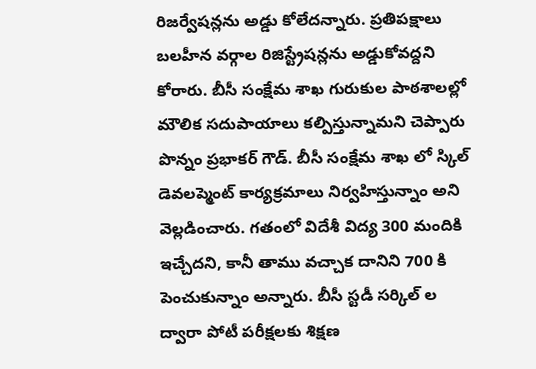రిజ‌ర్వేష‌న్ల‌ను అడ్డు కోలేద‌న్నారు. ప్ర‌తిప‌క్షాలు బలహీన వర్గాల రిజిస్ట్రేషన్లను అడ్డుకోవద్దని కోరారు. బీసీ సంక్షేమ శాఖ గురుకుల పాఠశాలల్లో మౌలిక సదుపాయాలు కల్పిస్తున్నామ‌ని చెప్పారు పొన్నం ప్ర‌భాక‌ర్ గౌడ్. బీసీ సంక్షేమ శాఖ లో స్కిల్ డెవలప్మెంట్ కార్యక్రమాలు నిర్వహిస్తున్నాం అని వెల్ల‌డించారు. గతంలో విదేశీ విద్య 300 మందికి ఇచ్చేదని, కానీ తాము వ‌చ్చాక‌ దానిని 700 కి పెంచుకున్నాం అన్నారు. బీసీ స్టడీ సర్కిల్ ల ద్వారా పోటీ పరీక్షలకు శిక్షణ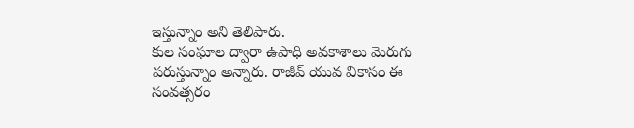ఇస్తున్నాం అని తెలిపారు.
కుల సంఘాల ద్వారా ఉపాధి అవకాశాలు మెరుగు పరుస్తున్నాం అన్నారు. రాజీవ్ యువ వికాసం ఈ సంవత్సరం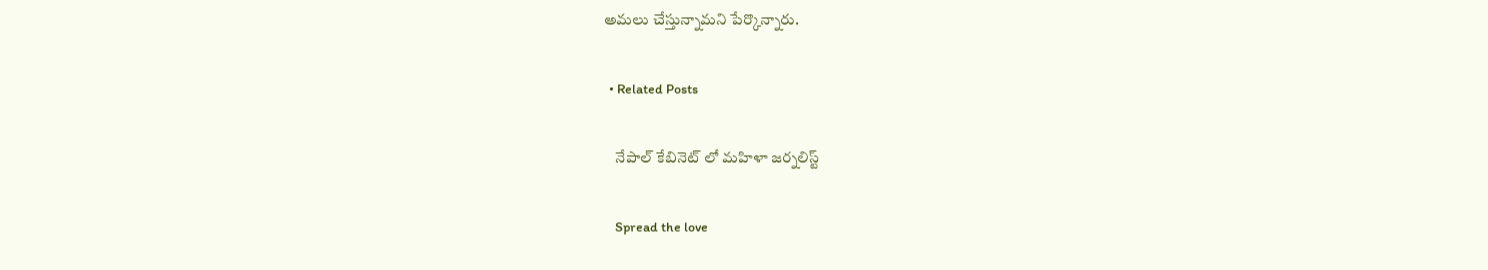అమలు చేస్తున్నామ‌ని పేర్కొన్నారు.

  • Related Posts

    నేపాల్ కేబినెట్ లో మ‌హిళా జ‌ర్న‌లిస్ట్

    Spread the love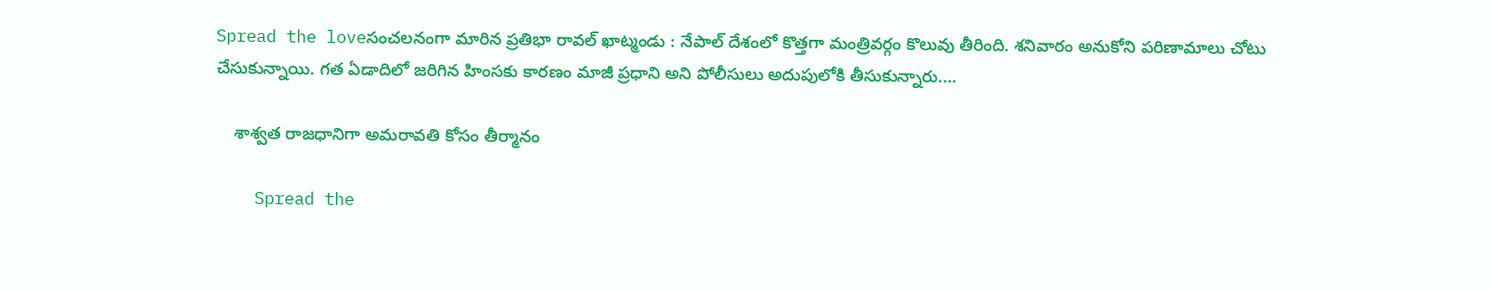Spread the loveసంచ‌ల‌నంగా మారిన ప్ర‌తిభా రావ‌ల్ ఖాట్మండు : నేపాల్ దేశంలో కొత్త‌గా మంత్రివ‌ర్గం కొలువు తీరింది. శ‌నివారం అనుకోని ప‌రిణామాలు చోటు చేసుకున్నాయి. గ‌త ఏడాదిలో జ‌రిగిన హింస‌కు కార‌ణం మాజీ ప్ర‌ధాని అని పోలీసులు అదుపులోకి తీసుకున్నారు.…

    శాశ్వ‌త రాజ‌ధానిగా అమ‌రావ‌తి కోసం తీర్మానం

    Spread the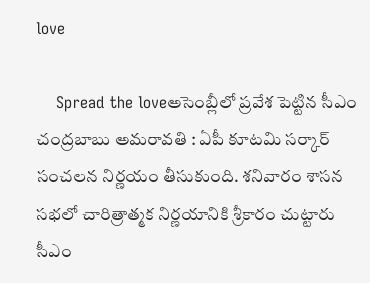love

    Spread the loveఅసెంబ్లీలో ప్ర‌వేశ పెట్టిన సీఎం చంద్ర‌బాబు అమరావతి : ఏపీ కూట‌మి స‌ర్కార్ సంచ‌ల‌న నిర్ణ‌యం తీసుకుంది. శ‌నివారం శాస‌న స‌భ‌లో చారిత్రాత్మ‌క నిర్ణ‌యానికి శ్రీ‌కారం చుట్టారు సీఎం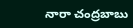నారా చంద్రబాబు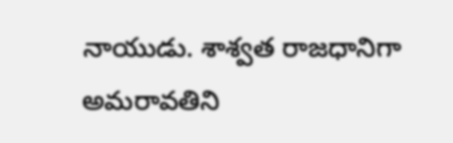నాయుడు. శాశ్వత రాజధానిగా అమరావతిని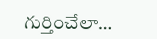గుర్తించేలా…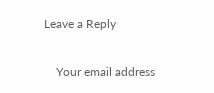Leave a Reply

    Your email address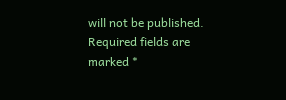will not be published. Required fields are marked *